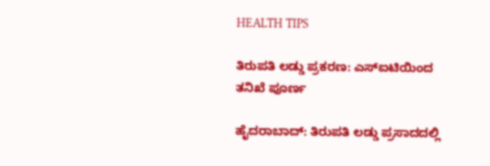HEALTH TIPS

ತಿರುಪತಿ ಲಡ್ಡು ಪ್ರಕರಣ: ಎಸ್‌ಐಟಿಯಿಂದ ತನಿಖೆ ಪೂರ್ಣ

ಹೈದರಾಬಾದ್‌: ತಿರುಪತಿ ಲಡ್ಡು ಪ್ರಸಾದದಲ್ಲಿ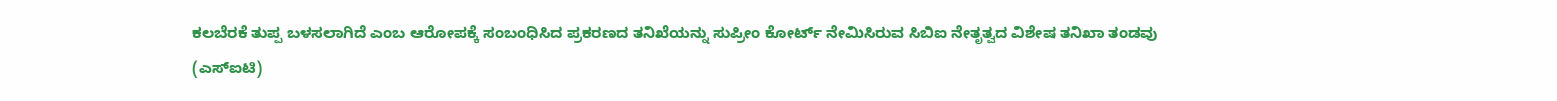ಕಲಬೆರಕೆ ತುಪ್ಪ ಬಳಸಲಾಗಿದೆ ಎಂಬ ಆರೋಪಕ್ಕೆ ಸಂಬಂಧಿಸಿದ ಪ್ರಕರಣದ ತನಿಖೆಯನ್ನು ಸುಪ್ರೀಂ ಕೋರ್ಟ್‌ ನೇಮಿಸಿರುವ ಸಿಬಿಐ ನೇತೃತ್ವದ ವಿಶೇಷ ತನಿಖಾ ತಂಡವು (ಎಸ್‌ಐಟಿ)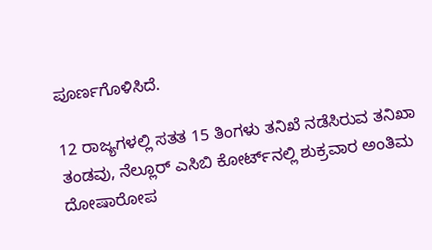ಪೂರ್ಣಗೊಳಿಸಿದೆ.

12 ರಾಜ್ಯಗಳಲ್ಲಿ ಸತತ 15 ತಿಂಗಳು ತನಿಖೆ ನಡೆಸಿರುವ ತನಿಖಾ ತಂಡವು, ನೆಲ್ಲೂರ್‌ ಎಸಿಬಿ ಕೋರ್ಟ್‌ನಲ್ಲಿ ಶುಕ್ರವಾರ ಅಂತಿಮ ದೋಷಾರೋಪ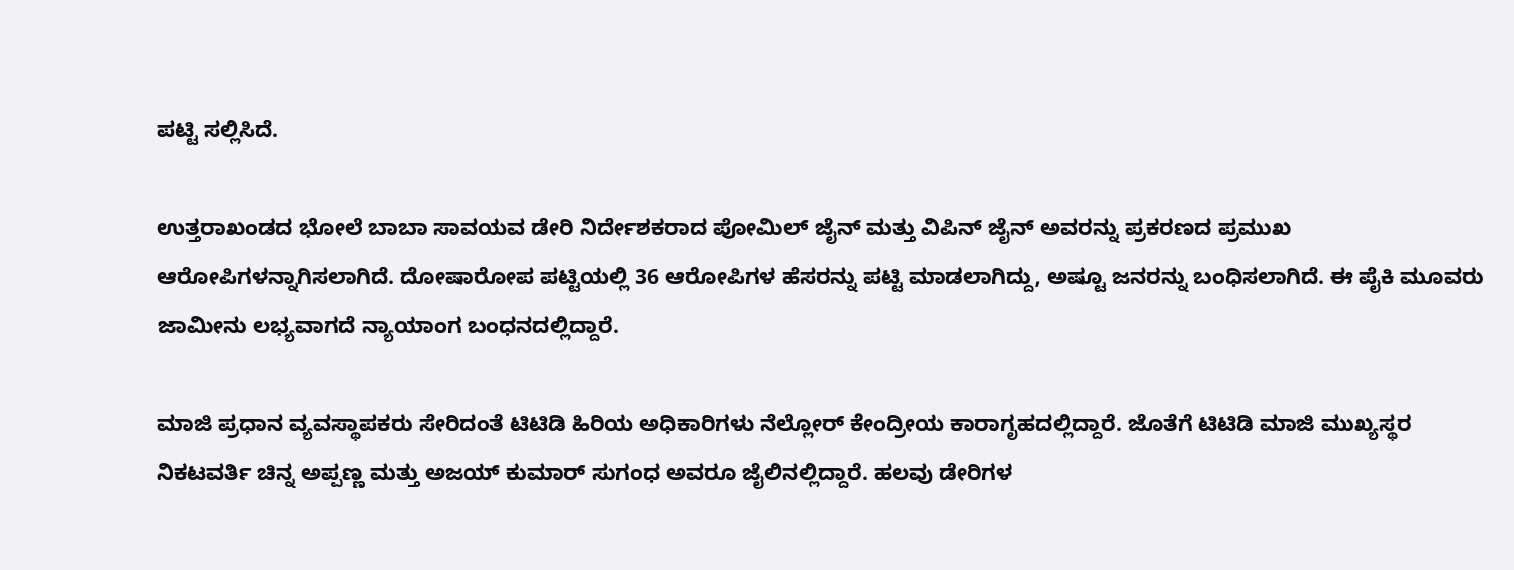ಪಟ್ಟಿ ಸಲ್ಲಿಸಿದೆ.

ಉತ್ತರಾಖಂಡದ ಭೋಲೆ ಬಾಬಾ ಸಾವಯವ ಡೇರಿ ನಿರ್ದೇಶಕರಾದ ಪೋಮಿಲ್‌ ಜೈನ್‌ ಮತ್ತು ವಿಪಿನ್‌ ಜೈನ್‌ ಅವರನ್ನು ಪ್ರಕರಣದ ಪ್ರಮುಖ ಆರೋಪಿಗಳನ್ನಾಗಿಸಲಾಗಿದೆ. ದೋಷಾರೋಪ ಪಟ್ಟಿಯಲ್ಲಿ 36 ಆರೋಪಿಗಳ ಹೆಸರನ್ನು ಪಟ್ಟಿ ಮಾಡಲಾಗಿದ್ದು, ಅಷ್ಟೂ ಜನರನ್ನು ಬಂಧಿಸಲಾಗಿದೆ. ಈ ಪೈಕಿ ಮೂವರು ಜಾಮೀನು ಲಭ್ಯವಾಗದೆ ನ್ಯಾಯಾಂಗ ಬಂಧನದಲ್ಲಿದ್ದಾರೆ.

ಮಾಜಿ ಪ್ರಧಾನ ವ್ಯವಸ್ಥಾಪಕರು ಸೇರಿದಂತೆ ಟಿಟಿಡಿ ಹಿರಿಯ ಅಧಿಕಾರಿಗಳು ನೆಲ್ಲೋರ್‌ ಕೇಂದ್ರೀಯ ಕಾರಾಗೃಹದಲ್ಲಿದ್ದಾರೆ. ಜೊತೆಗೆ ಟಿಟಿಡಿ ಮಾಜಿ ಮುಖ್ಯಸ್ಥರ ನಿಕಟವರ್ತಿ ಚಿನ್ನ ಅಪ್ಪಣ್ಣ ಮತ್ತು ಅಜಯ್‌ ಕುಮಾರ್‌ ಸುಗಂಧ ಅವರೂ ಜೈಲಿನಲ್ಲಿದ್ದಾರೆ. ಹಲವು ಡೇರಿಗಳ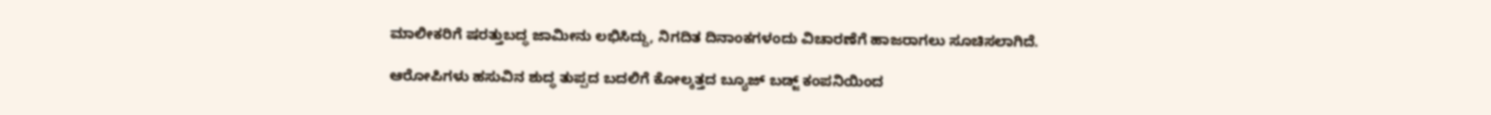ಮಾಲೀಕರಿಗೆ ಷರತ್ತುಬದ್ಧ ಜಾಮೀನು ಲಭಿಸಿದ್ದು, ನಿಗದಿತ ದಿನಾಂಕಗಳಂದು ವಿಚಾರಣೆಗೆ ಹಾಜರಾಗಲು ಸೂಚಿಸಲಾಗಿದೆ.

ಆರೋಪಿಗಳು ಹಸುವಿನ ಶುದ್ಧ ತುಪ್ಪದ ಬದಲಿಗೆ ಕೋಲ್ಕತ್ತದ ಬ್ಯೂಜ್‌ ಬಡ್ಜ್‌ ಕಂಪನಿಯಿಂದ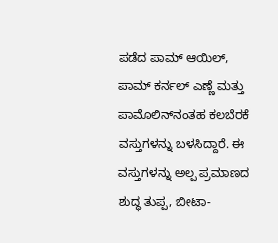ಪಡೆದ ಪಾಮ್‌ ಆಯಿಲ್‌, ಪಾಮ್‌ ಕರ್ನಲ್‌ ಎಣ್ಣೆ ಮತ್ತು ಪಾಮೊಲಿನ್‌ನಂತಹ ಕಲಬೆರಕೆ ವಸ್ತುಗಳನ್ನು ಬಳಸಿದ್ದಾರೆ. ಈ ವಸ್ತುಗಳನ್ನು ಅಲ್ಪ ಪ್ರಮಾಣದ ಶುದ್ಧ ತುಪ್ಪ, ಬೀಟಾ-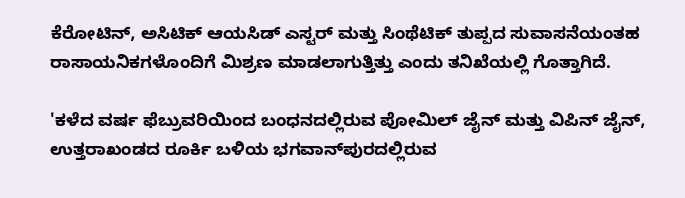ಕೆರೋಟಿನ್‌, ಅಸಿಟಿಕ್‌ ಆಯಸಿಡ್‌ ಎಸ್ಟರ್‌ ಮತ್ತು ಸಿಂಥೆಟಿಕ್‌ ತುಪ್ಪದ ಸುವಾಸನೆಯಂತಹ ರಾಸಾಯನಿಕಗಳೊಂದಿಗೆ ಮಿಶ್ರಣ ಮಾಡಲಾಗುತ್ತಿತ್ತು ಎಂದು ತನಿಖೆಯಲ್ಲಿ ಗೊತ್ತಾಗಿದೆ.

'ಕಳೆದ ವರ್ಷ ಫೆಬ್ರುವರಿಯಿಂದ ಬಂಧನದಲ್ಲಿರುವ ಪೋಮಿಲ್‌ ಜೈನ್‌ ಮತ್ತು ವಿಪಿನ್ ಜೈನ್, ಉತ್ತರಾಖಂಡದ ರೂರ್ಕಿ ಬಳಿಯ ಭಗವಾನ್‌ಪುರದಲ್ಲಿರುವ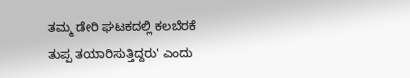ತಮ್ಮ ಡೇರಿ ಘಟಕದಲ್ಲಿ ಕಲಬೆರಕೆ ತುಪ್ಪ ತಯಾರಿಸುತ್ತಿದ್ದರು' ಎಂದು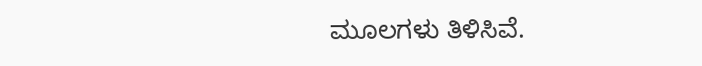ಮೂಲಗಳು ತಿಳಿಸಿವೆ.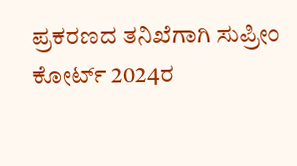ಪ್ರಕರಣದ ತನಿಖೆಗಾಗಿ ಸುಪ್ರೀಂ ಕೋರ್ಟ್‌ 2024ರ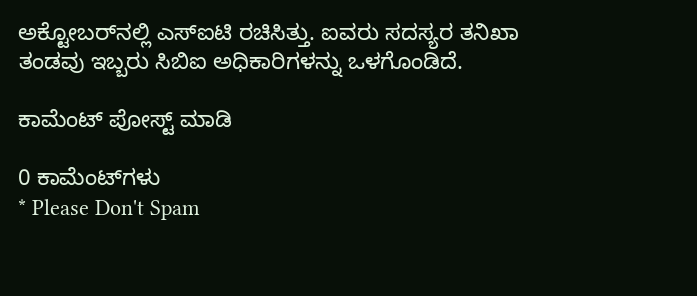ಅಕ್ಟೋಬರ್‌ನಲ್ಲಿ ಎಸ್‌ಐಟಿ ರಚಿಸಿತ್ತು. ಐವರು ಸದಸ್ಯರ ತನಿಖಾ ತಂಡವು ಇಬ್ಬರು ಸಿಬಿಐ ಅಧಿಕಾರಿಗಳನ್ನು ಒಳಗೊಂಡಿದೆ.

ಕಾಮೆಂಟ್‌‌ ಪೋಸ್ಟ್‌ ಮಾಡಿ

0 ಕಾಮೆಂಟ್‌ಗಳು
* Please Don't Spam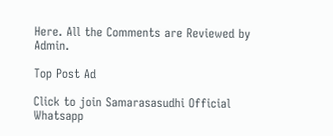Here. All the Comments are Reviewed by Admin.

Top Post Ad

Click to join Samarasasudhi Official Whatsapp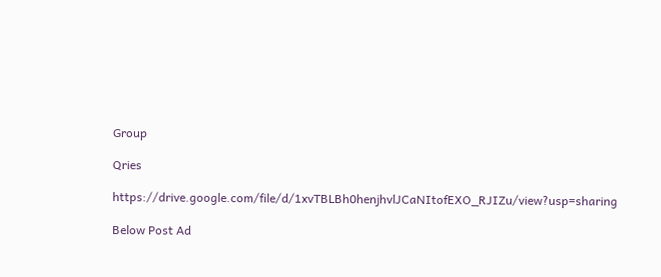Group

Qries

https://drive.google.com/file/d/1xvTBLBh0henjhvlJCaNItofEXO_RJIZu/view?usp=sharing

Below Post Ad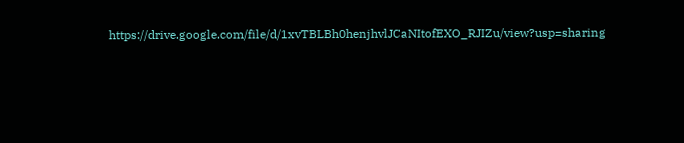https://drive.google.com/file/d/1xvTBLBh0henjhvlJCaNItofEXO_RJIZu/view?usp=sharing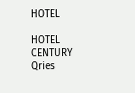HOTEL

HOTEL
CENTURY
Qries